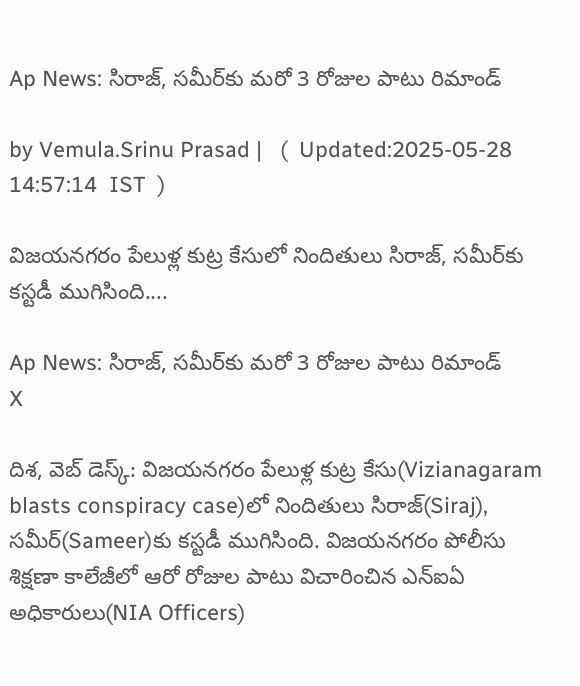Ap News: సిరాజ్, సమీర్‌కు మరో 3 రోజుల పాటు రిమాండ్

by Vemula.Srinu Prasad |   (  Updated:2025-05-28 14:57:14  IST  )

విజయనగరం పేలుళ్ల కుట్ర కేసులో నిందితులు సిరాజ్, సమీర్‌కు కస్టడీ ముగిసింది....

Ap News: సిరాజ్, సమీర్‌కు మరో 3 రోజుల పాటు రిమాండ్
X

దిశ, వెబ్ డెస్క్: విజయనగరం పేలుళ్ల కుట్ర కేసు(Vizianagaram blasts conspiracy case)లో నిందితులు సిరాజ్(Siraj), సమీర్‌(Sameer)కు కస్టడీ ముగిసింది. విజయనగరం పోలీసు శిక్షణా కాలేజీలో ఆరో రోజుల పాటు విచారించిన ఎన్ఐఏ అధికారులు(NIA Officers)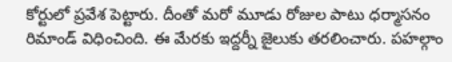కోర్టులో ప్రవేశ పెట్టారు. దీంతో మరో మూడు రోజుల పాటు ధర్మాసనం రిమాండ్ విధించింది. ఈ మేరకు ఇద్దర్నీ జైలుకు తరలించారు. పహల్గాం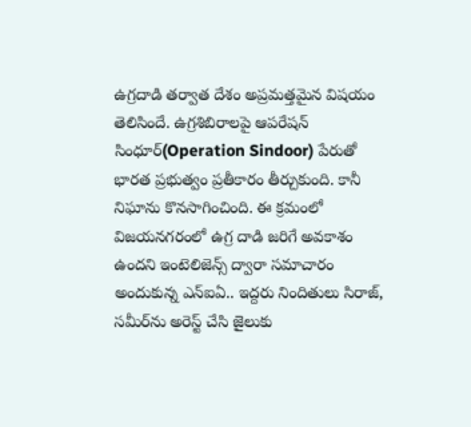ఉగ్రదాడి తర్వాత దేశం అప్రమత్తమైన విషయం తెలిసిందే. ఉగ్రశిబిరాలపై ఆపరేషన్ సింధూర్(Operation Sindoor) పేరుతో భారత ప్రభుత్వం ప్రతీకారం తీర్చుకుంది. కానీ నిఘాను కొనసాగించింది. ఈ క్రమంలో విజయనగరంలో ఉగ్ర దాడి జరిగే అవకాశం ఉందని ఇంటెలిజెన్స్ ద్వారా సమాచారం అందుకున్న ఎన్ఐఏ.. ఇద్దరు నిందితులు సిరాజ్, సమీర్‌ను అరెస్ట్ చేసి జైలుకు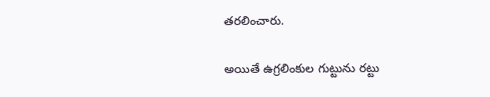తరలించారు.

అయితే ఉగ్రలింకుల గుట్టును రట్టు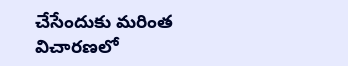చేసేందుకు మరింత విచారణలో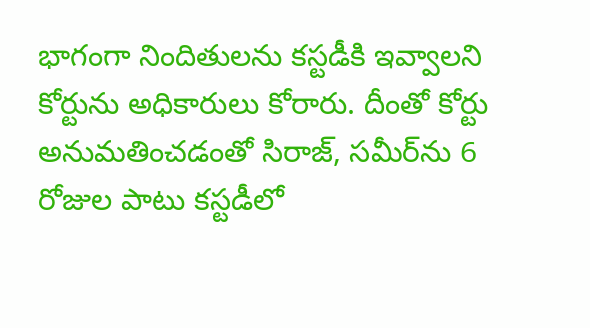భాగంగా నిందితులను కస్టడీకి ఇవ్వాలని కోర్టును అధికారులు కోరారు. దీంతో కోర్టు అనుమతించడంతో సిరాజ్, సమీర్‌ను 6 రోజుల పాటు కస్టడీలో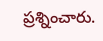ప్రశ్నించారు.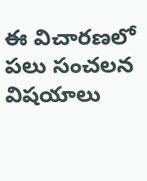ఈ విచారణలో పలు సంచలన విషయాలు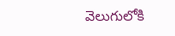వెలుగులోకి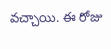వచ్చాయి. ఈ రోజు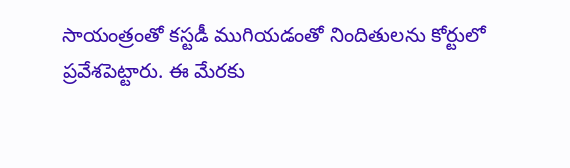సాయంత్రంతో కస్టడీ ముగియడంతో నిందితులను కోర్టులో ప్రవేశపెట్టారు. ఈ మేరకు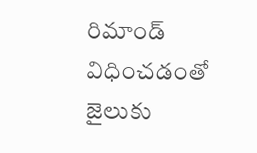రిమాండ్ విధించడంతో జైలుకు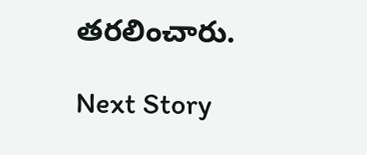తరలించారు.

Next Story